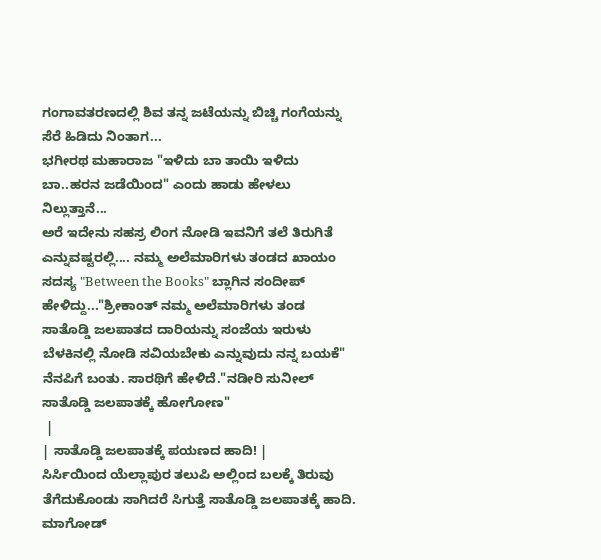ಗಂಗಾವತರಣದಲ್ಲಿ ಶಿವ ತನ್ನ ಜಟೆಯನ್ನು ಬಿಚ್ಚಿ ಗಂಗೆಯನ್ನು ಸೆರೆ ಹಿಡಿದು ನಿಂತಾಗ...
ಭಗೀರಥ ಮಹಾರಾಜ "ಇಳಿದು ಬಾ ತಾಯಿ ಇಳಿದು ಬಾ..ಹರನ ಜಡೆಯಿಂದ" ಎಂದು ಹಾಡು ಹೇಳಲು ನಿಲ್ಲುತ್ತಾನೆ...
ಅರೆ ಇದೇನು ಸಹಸ್ರ ಲಿಂಗ ನೋಡಿ ಇವನಿಗೆ ತಲೆ ತಿರುಗಿತೆ ಎನ್ನುವಷ್ಟರಲ್ಲಿ.... ನಮ್ಮ ಅಲೆಮಾರಿಗಳು ತಂಡದ ಖಾಯಂ ಸದಸ್ಯ "Between the Books" ಬ್ಲಾಗಿನ ಸಂದೀಪ್ ಹೇಳಿದ್ದು..."ಶ್ರೀಕಾಂತ್ ನಮ್ಮ ಅಲೆಮಾರಿಗಳು ತಂಡ ಸಾತೊಡ್ಡಿ ಜಲಪಾತದ ದಾರಿಯನ್ನು ಸಂಜೆಯ ಇರುಳು ಬೆಳಕಿನಲ್ಲಿ ನೋಡಿ ಸವಿಯಬೇಕು ಎನ್ನುವುದು ನನ್ನ ಬಯಕೆ" ನೆನಪಿಗೆ ಬಂತು. ಸಾರಥಿಗೆ ಹೇಳಿದೆ."ನಡೀರಿ ಸುನೀಲ್ ಸಾತೊಡ್ಡಿ ಜಲಪಾತಕ್ಕೆ ಹೋಗೋಣ"
 |
| ಸಾತೊಡ್ಡಿ ಜಲಪಾತಕ್ಕೆ ಪಯಣದ ಹಾದಿ! |
ಸಿರ್ಸಿಯಿಂದ ಯೆಲ್ಲಾಪುರ ತಲುಪಿ ಅಲ್ಲಿಂದ ಬಲಕ್ಕೆ ತಿರುವು ತೆಗೆದುಕೊಂಡು ಸಾಗಿದರೆ ಸಿಗುತ್ತೆ ಸಾತೊಡ್ಡಿ ಜಲಪಾತಕ್ಕೆ ಹಾದಿ. ಮಾಗೋಡ್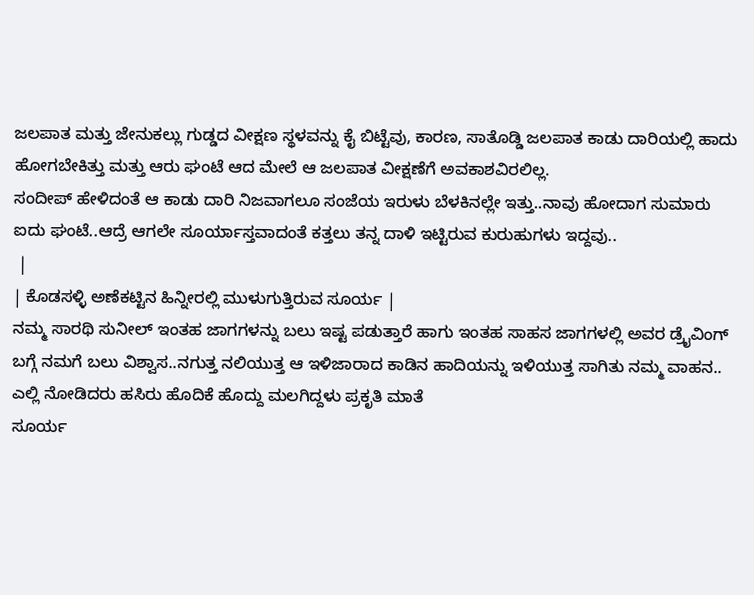ಜಲಪಾತ ಮತ್ತು ಜೇನುಕಲ್ಲು ಗುಡ್ಡದ ವೀಕ್ಷಣ ಸ್ಥಳವನ್ನು ಕೈ ಬಿಟ್ಟೆವು, ಕಾರಣ, ಸಾತೊಡ್ಡಿ ಜಲಪಾತ ಕಾಡು ದಾರಿಯಲ್ಲಿ ಹಾದು ಹೋಗಬೇಕಿತ್ತು ಮತ್ತು ಆರು ಘಂಟೆ ಆದ ಮೇಲೆ ಆ ಜಲಪಾತ ವೀಕ್ಷಣೆಗೆ ಅವಕಾಶವಿರಲಿಲ್ಲ.
ಸಂದೀಪ್ ಹೇಳಿದಂತೆ ಆ ಕಾಡು ದಾರಿ ನಿಜವಾಗಲೂ ಸಂಜೆಯ ಇರುಳು ಬೆಳಕಿನಲ್ಲೇ ಇತ್ತು..ನಾವು ಹೋದಾಗ ಸುಮಾರು ಐದು ಘಂಟೆ..ಆದ್ರೆ ಆಗಲೇ ಸೂರ್ಯಾಸ್ತವಾದಂತೆ ಕತ್ತಲು ತನ್ನ ದಾಳಿ ಇಟ್ಟಿರುವ ಕುರುಹುಗಳು ಇದ್ದವು..
 |
| ಕೊಡಸಳ್ಳಿ ಅಣೆಕಟ್ಟಿನ ಹಿನ್ನೀರಲ್ಲಿ ಮುಳುಗುತ್ತಿರುವ ಸೂರ್ಯ |
ನಮ್ಮ ಸಾರಥಿ ಸುನೀಲ್ ಇಂತಹ ಜಾಗಗಳನ್ನು ಬಲು ಇಷ್ಟ ಪಡುತ್ತಾರೆ ಹಾಗು ಇಂತಹ ಸಾಹಸ ಜಾಗಗಳಲ್ಲಿ ಅವರ ಡ್ರೈವಿಂಗ್ ಬಗ್ಗೆ ನಮಗೆ ಬಲು ವಿಶ್ವಾಸ..ನಗುತ್ತ ನಲಿಯುತ್ತ ಆ ಇಳಿಜಾರಾದ ಕಾಡಿನ ಹಾದಿಯನ್ನು ಇಳಿಯುತ್ತ ಸಾಗಿತು ನಮ್ಮ ವಾಹನ..
ಎಲ್ಲಿ ನೋಡಿದರು ಹಸಿರು ಹೊದಿಕೆ ಹೊದ್ದು ಮಲಗಿದ್ದಳು ಪ್ರಕೃತಿ ಮಾತೆ
ಸೂರ್ಯ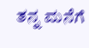ತನ್ನ ಮನೆಗೆ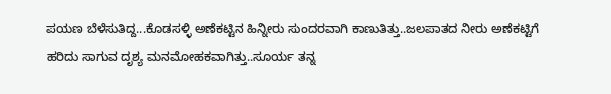ಪಯಣ ಬೆಳೆಸುತಿದ್ದ...ಕೊಡಸಳ್ಳಿ ಅಣೆಕಟ್ಟಿನ ಹಿನ್ನೀರು ಸುಂದರವಾಗಿ ಕಾಣುತಿತ್ತು..ಜಲಪಾತದ ನೀರು ಅಣೆಕಟ್ಟಿಗೆ ಹರಿದು ಸಾಗುವ ದೃಶ್ಯ ಮನಮೋಹಕವಾಗಿತ್ತು..ಸೂರ್ಯ ತನ್ನ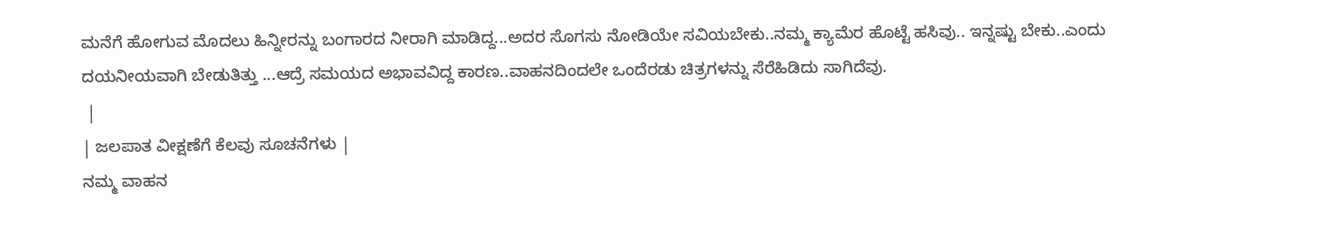ಮನೆಗೆ ಹೋಗುವ ಮೊದಲು ಹಿನ್ನೀರನ್ನು ಬಂಗಾರದ ನೀರಾಗಿ ಮಾಡಿದ್ದ...ಅದರ ಸೊಗಸು ನೋಡಿಯೇ ಸವಿಯಬೇಕು..ನಮ್ಮ ಕ್ಯಾಮೆರ ಹೊಟ್ಟೆ ಹಸಿವು.. ಇನ್ನಷ್ಟು ಬೇಕು..ಎಂದು ದಯನೀಯವಾಗಿ ಬೇಡುತಿತ್ತು ...ಆದ್ರೆ ಸಮಯದ ಅಭಾವವಿದ್ದ ಕಾರಣ..ವಾಹನದಿಂದಲೇ ಒಂದೆರಡು ಚಿತ್ರಗಳನ್ನು ಸೆರೆಹಿಡಿದು ಸಾಗಿದೆವು.
 |
| ಜಲಪಾತ ವೀಕ್ಷಣೆಗೆ ಕೆಲವು ಸೂಚನೆಗಳು |
ನಮ್ಮ ವಾಹನ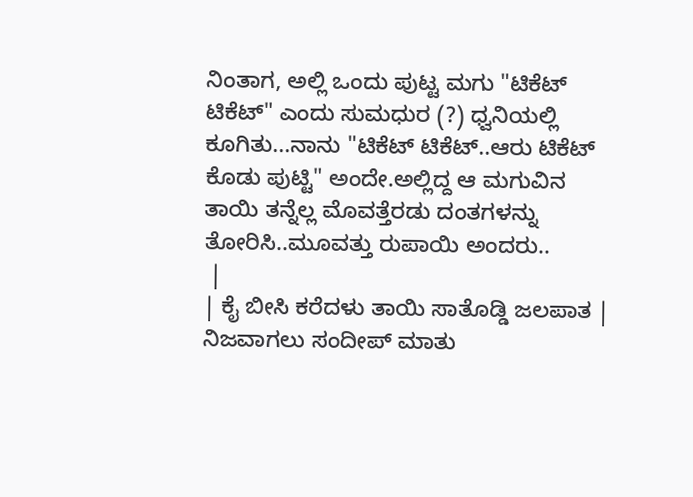ನಿಂತಾಗ, ಅಲ್ಲಿ ಒಂದು ಪುಟ್ಟ ಮಗು "ಟಿಕೆಟ್ ಟಿಕೆಟ್" ಎಂದು ಸುಮಧುರ (?) ಧ್ವನಿಯಲ್ಲಿ ಕೂಗಿತು...ನಾನು "ಟಿಕೆಟ್ ಟಿಕೆಟ್..ಆರು ಟಿಕೆಟ್ ಕೊಡು ಪುಟ್ಟಿ" ಅಂದೇ.ಅಲ್ಲಿದ್ದ ಆ ಮಗುವಿನ ತಾಯಿ ತನ್ನೆಲ್ಲ ಮೊವತ್ತೆರಡು ದಂತಗಳನ್ನು ತೋರಿಸಿ..ಮೂವತ್ತು ರುಪಾಯಿ ಅಂದರು..
 |
| ಕೈ ಬೀಸಿ ಕರೆದಳು ತಾಯಿ ಸಾತೊಡ್ಡಿ ಜಲಪಾತ |
ನಿಜವಾಗಲು ಸಂದೀಪ್ ಮಾತು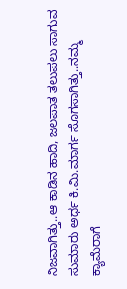ನಿಜವಾಗಿತ್ತು..ಆ ಕಾಡಿನ ಹಾದಿ, ಜಲಪಾತ ತಲುಪಲು ಸಾಗುವ ಸುಮಾರು ಅರ್ಧ ಕಿ.ಮಿ.ಮಾರ್ಗ ಸೊಗಸಾಗಿತ್ತು..ನಮ್ಮ ಕ್ಯಾಮೆರಾಗೆ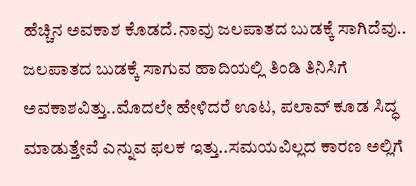ಹೆಚ್ಚಿನ ಅವಕಾಶ ಕೊಡದೆ.ನಾವು ಜಲಪಾತದ ಬುಡಕ್ಕೆ ಸಾಗಿದೆವು..
ಜಲಪಾತದ ಬುಡಕ್ಕೆ ಸಾಗುವ ಹಾದಿಯಲ್ಲಿ ತಿಂಡಿ ತಿನಿಸಿಗೆ ಅವಕಾಶವಿತ್ತು..ಮೊದಲೇ ಹೇಳಿದರೆ ಊಟ, ಪಲಾವ್ ಕೂಡ ಸಿದ್ಧ ಮಾಡುತ್ತೇವೆ ಎನ್ನುವ ಫಲಕ ಇತ್ತು..ಸಮಯವಿಲ್ಲದ ಕಾರಣ ಅಲ್ಲಿಗೆ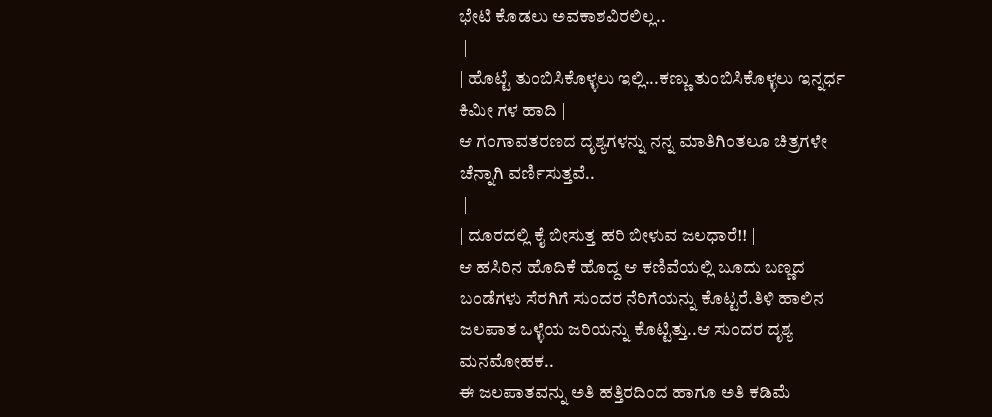ಭೇಟಿ ಕೊಡಲು ಅವಕಾಶವಿರಲಿಲ್ಲ..
 |
| ಹೊಟ್ಟೆ ತುಂಬಿಸಿಕೊಳ್ಳಲು ಇಲ್ಲಿ...ಕಣ್ಣು ತುಂಬಿಸಿಕೊಳ್ಳಲು ಇನ್ನರ್ಧ ಕಿಮೀ ಗಳ ಹಾದಿ |
ಆ ಗಂಗಾವತರಣದ ದೃಶ್ಯಗಳನ್ನು ನನ್ನ ಮಾತಿಗಿಂತಲೂ ಚಿತ್ರಗಳೇ ಚೆನ್ನಾಗಿ ವರ್ಣಿಸುತ್ತವೆ..
 |
| ದೂರದಲ್ಲಿ ಕೈ ಬೀಸುತ್ತ ಹರಿ ಬೀಳುವ ಜಲಧಾರೆ!! |
ಆ ಹಸಿರಿನ ಹೊದಿಕೆ ಹೊದ್ದ ಆ ಕಣಿವೆಯಲ್ಲಿ ಬೂದು ಬಣ್ಣದ ಬಂಡೆಗಳು ಸೆರಗಿಗೆ ಸುಂದರ ನೆರಿಗೆಯನ್ನು ಕೊಟ್ಟರೆ.ತಿಳಿ ಹಾಲಿನ ಜಲಪಾತ ಒಳ್ಳೆಯ ಜರಿಯನ್ನು ಕೊಟ್ಟಿತ್ತು..ಆ ಸುಂದರ ದೃಶ್ಯ ಮನಮೋಹಕ..
ಈ ಜಲಪಾತವನ್ನು ಅತಿ ಹತ್ತಿರದಿಂದ ಹಾಗೂ ಅತಿ ಕಡಿಮೆ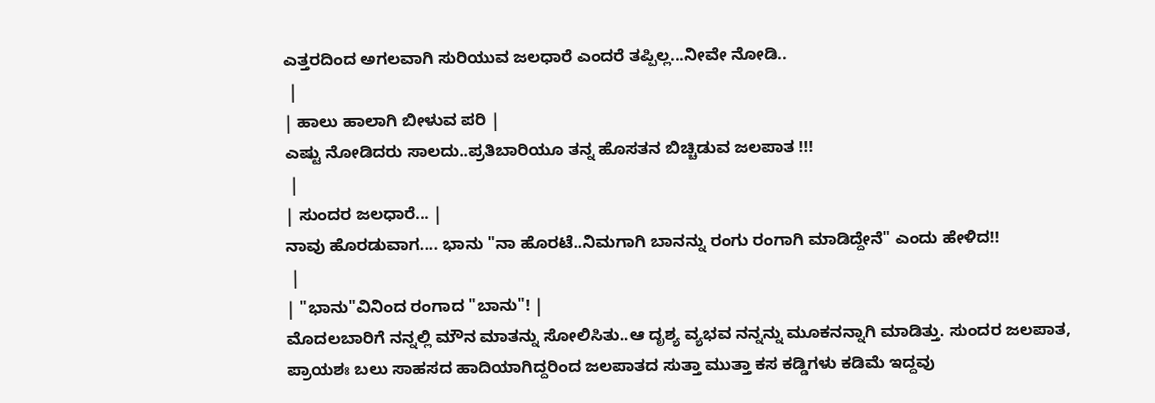ಎತ್ತರದಿಂದ ಅಗಲವಾಗಿ ಸುರಿಯುವ ಜಲಧಾರೆ ಎಂದರೆ ತಪ್ಪಿಲ್ಲ...ನೀವೇ ನೋಡಿ..
 |
| ಹಾಲು ಹಾಲಾಗಿ ಬೀಳುವ ಪರಿ |
ಎಷ್ಟು ನೋಡಿದರು ಸಾಲದು..ಪ್ರತಿಬಾರಿಯೂ ತನ್ನ ಹೊಸತನ ಬಿಚ್ಚಿಡುವ ಜಲಪಾತ !!!
 |
| ಸುಂದರ ಜಲಧಾರೆ... |
ನಾವು ಹೊರಡುವಾಗ.... ಭಾನು "ನಾ ಹೊರಟೆ..ನಿಮಗಾಗಿ ಬಾನನ್ನು ರಂಗು ರಂಗಾಗಿ ಮಾಡಿದ್ದೇನೆ" ಎಂದು ಹೇಳಿದ!!
 |
| "ಭಾನು"ವಿನಿಂದ ರಂಗಾದ "ಬಾನು"! |
ಮೊದಲಬಾರಿಗೆ ನನ್ನಲ್ಲಿ ಮೌನ ಮಾತನ್ನು ಸೋಲಿಸಿತು..ಆ ದೃಶ್ಯ ವ್ಯಭವ ನನ್ನನ್ನು ಮೂಕನನ್ನಾಗಿ ಮಾಡಿತ್ತು. ಸುಂದರ ಜಲಪಾತ, ಪ್ರಾಯಶಃ ಬಲು ಸಾಹಸದ ಹಾದಿಯಾಗಿದ್ದರಿಂದ ಜಲಪಾತದ ಸುತ್ತಾ ಮುತ್ತಾ ಕಸ ಕಡ್ಡಿಗಳು ಕಡಿಮೆ ಇದ್ದವು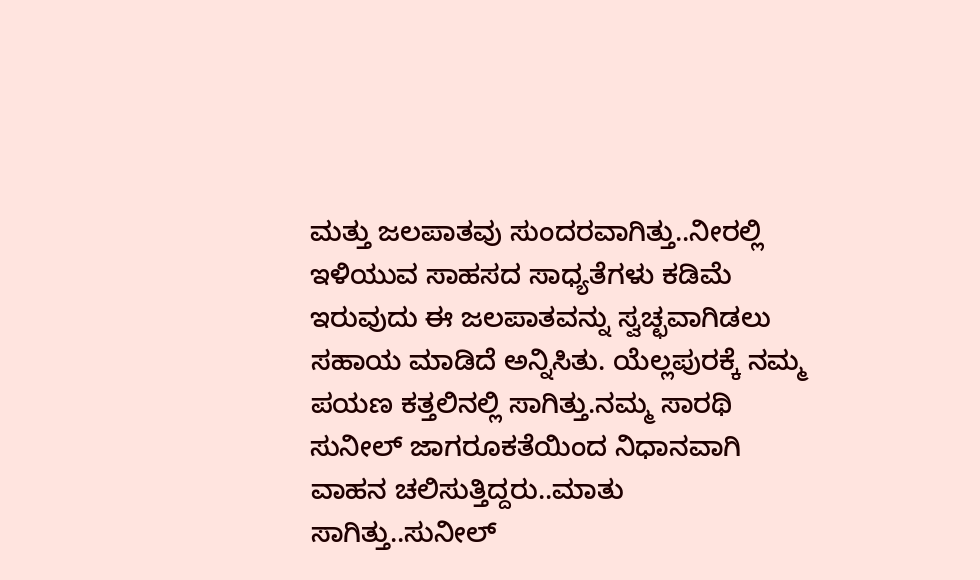ಮತ್ತು ಜಲಪಾತವು ಸುಂದರವಾಗಿತ್ತು..ನೀರಲ್ಲಿ ಇಳಿಯುವ ಸಾಹಸದ ಸಾಧ್ಯತೆಗಳು ಕಡಿಮೆ ಇರುವುದು ಈ ಜಲಪಾತವನ್ನು ಸ್ವಚ್ಛವಾಗಿಡಲು ಸಹಾಯ ಮಾಡಿದೆ ಅನ್ನಿಸಿತು. ಯೆಲ್ಲಪುರಕ್ಕೆ ನಮ್ಮ ಪಯಣ ಕತ್ತಲಿನಲ್ಲಿ ಸಾಗಿತ್ತು.ನಮ್ಮ ಸಾರಥಿ ಸುನೀಲ್ ಜಾಗರೂಕತೆಯಿಂದ ನಿಧಾನವಾಗಿ ವಾಹನ ಚಲಿಸುತ್ತಿದ್ದರು..ಮಾತು ಸಾಗಿತ್ತು..ಸುನೀಲ್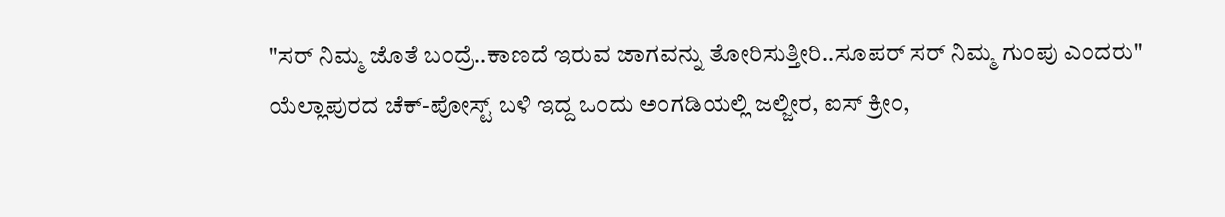"ಸರ್ ನಿಮ್ಮ ಜೊತೆ ಬಂದ್ರೆ..ಕಾಣದೆ ಇರುವ ಜಾಗವನ್ನು ತೋರಿಸುತ್ತೀರಿ..ಸೂಪರ್ ಸರ್ ನಿಮ್ಮ ಗುಂಪು ಎಂದರು"
ಯೆಲ್ಲಾಪುರದ ಚೆಕ್-ಪೋಸ್ಟ್ ಬಳಿ ಇದ್ದ ಒಂದು ಅಂಗಡಿಯಲ್ಲಿ ಜಲ್ಜೀರ, ಐಸ್ ಕ್ರೀಂ,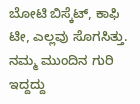ಬೋಟಿ ಬಿಸ್ಕೆಟ್, ಕಾಫಿ ಟೀ, ಎಲ್ಲವು ಸೊಗಸಿತ್ತು. ನಮ್ಮ ಮುಂದಿನ ಗುರಿ ಇದ್ದದ್ದು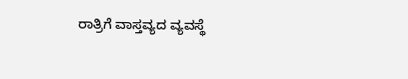ರಾತ್ರಿಗೆ ವಾಸ್ತವ್ಯದ ವ್ಯವಸ್ಥೆ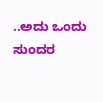..ಅದು ಒಂದು ಸುಂದರ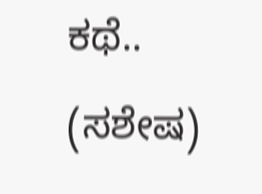ಕಥೆ..
(ಸಶೇಷ)